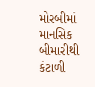મોરબીમાં માનસિક બીમારીથી કંટાળી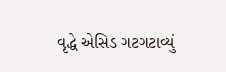વૃદ્ધે એસિડ ગટગટાવ્યું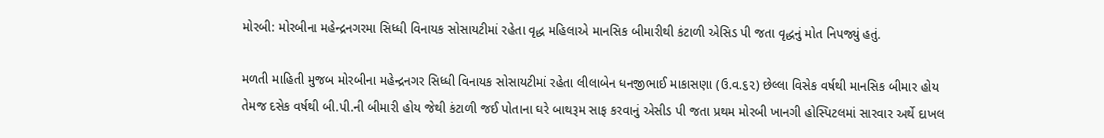મોરબી: મોરબીના મહેન્દ્રનગરમા સિધ્ધી વિનાયક સોસાયટીમાં રહેતા વૃદ્ધ મહિલાએ માનસિક બીમારીથી કંટાળી એસિડ પી જતા વૃદ્ધનું મોત નિપજ્યું હતું.

મળતી માહિતી મુજબ મોરબીના મહેન્દ્રનગર સિધ્ધી વિનાયક સોસાયટીમાં રહેતા લીલાબેન ધનજીભાઈ માકાસણા (ઉ.વ.૬૨) છેલ્લા વિસેક વર્ષથી માનસિક બીમાર હોય તેમજ દસેક વર્ષથી બી.પી.ની‌ બીમારી હોય જેથી કંટાળી જઈ પોતાના ઘરે બાથરૂમ સાફ કરવાનું એસીડ પી જતા પ્રથમ મોરબી ખાનગી હોસ્પિટલમાં સારવાર અર્થે દાખલ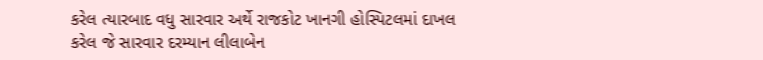કરેલ ત્યારબાદ વધુ સારવાર અર્થે રાજકોટ ખાનગી હોસ્પિટલમાં દાખલ કરેલ જે સારવાર દરમ્યાન લીલાબેન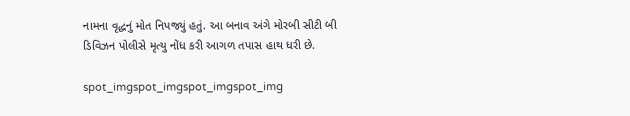નામના વૃદ્ધનું મોત નિપજ્યું હતું. આ બનાવ અંગે મોરબી સીટી બી ડિવિઝન પોલીસે મૃત્યુ નોંધ કરી આગળ તપાસ હાથ ધરી છે.

spot_imgspot_imgspot_imgspot_img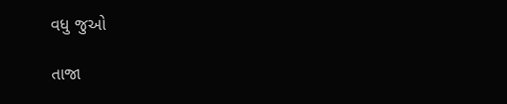વધુ જુઓ

તાજા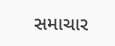સમાચાર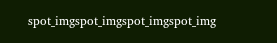spot_imgspot_imgspot_imgspot_img